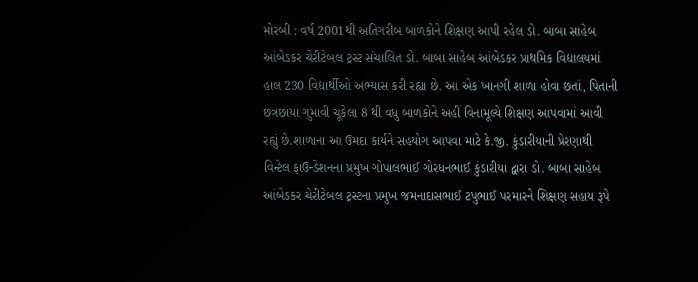મોરબી : વર્ષ 2001થી અતિગરીબ બાળકોને શિક્ષણ આપી રહેલ ડો. બાબા સાહેબ આંબેડકર ચેરીટેબલ ટ્રસ્ટ સંચાલિત ડો. બાબા સાહેબ આંબેડકર પ્રાથમિક વિદ્યાલયમાં હાલ 230 વિદ્યાર્થીઓ અભ્યાસ કરી રહ્યા છે. આ એક ખાનગી શાળા હોવા છતાં, પિતાની છત્રછાયા ગુમાવી ચૂકેલા 8 થી વધુ બાળકોને અહીં વિનામૂલ્યે શિક્ષણ આપવામાં આવી રહ્યું છે.શાળાના આ ઉમદા કાર્યને સહયોગ આપવા માટે કે.જી. કુંડારીયાની પ્રેરણાથી વિન્ટેલ ફાઉન્ડેશનના પ્રમુખ ગોપાલભાઈ ગોરધનભાઈ કુંડારીયા દ્વારા ડો. બાબા સાહેબ આંબેડકર ચેરીટેબલ ટ્રસ્ટના પ્રમુખ જમનાદાસભાઈ ટપુભાઈ પરમારને શિક્ષણ સહાય રૂપે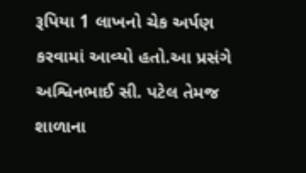રૂપિયા 1 લાખનો ચેક અર્પણ કરવામાં આવ્યો હતો.આ પ્રસંગે અશ્વિનભાઈ સી. પટેલ તેમજ શાળાના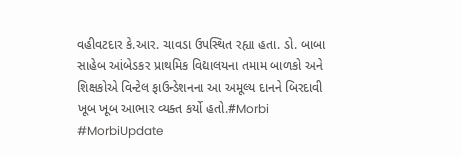વહીવટદાર કે.આર. ચાવડા ઉપસ્થિત રહ્યા હતા. ડો. બાબા સાહેબ આંબેડકર પ્રાથમિક વિદ્યાલયના તમામ બાળકો અને શિક્ષકોએ વિન્ટેલ ફાઉન્ડેશનના આ અમૂલ્ય દાનને બિરદાવી ખૂબ ખૂબ આભાર વ્યક્ત કર્યો હતો.#Morbi #MorbiUpdate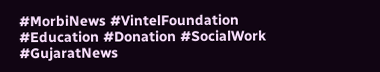#MorbiNews #VintelFoundation #Education #Donation #SocialWork #GujaratNews